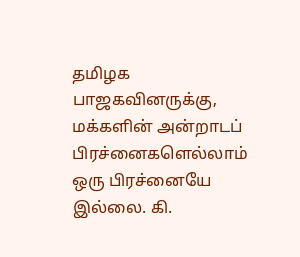தமிழக பாஜகவினருக்கு, மக்களின் அன்றாடப் பிரச்னைகளெல்லாம் ஒரு பிரச்னையே இல்லை. கி.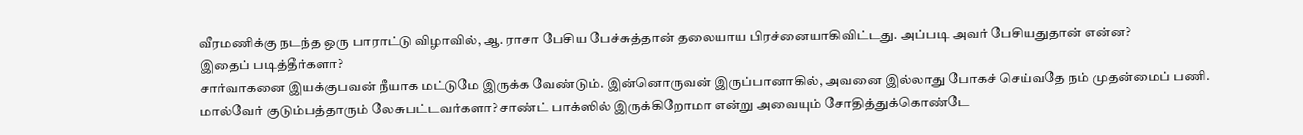வீரமணிக்கு நடந்த ஒரு பாராட்டு விழாவில், ஆ. ராசா பேசிய பேச்சுத்தான் தலையாய பிரச்னையாகிவிட்டது. அப்படி அவர் பேசியதுதான் என்ன?
இதைப் படித்தீர்களா?
சார்வாகனை இயக்குபவன் நீயாக மட்டுமே இருக்க வேண்டும். இன்னொருவன் இருப்பானாகில், அவனை இல்லாது போகச் செய்வதே நம் முதன்மைப் பணி.
மால்வேர் குடும்பத்தாரும் லேசுபட்டவர்களா? சாண்ட் பாக்ஸில் இருக்கிறோமா என்று அவையும் சோதித்துக்கொண்டே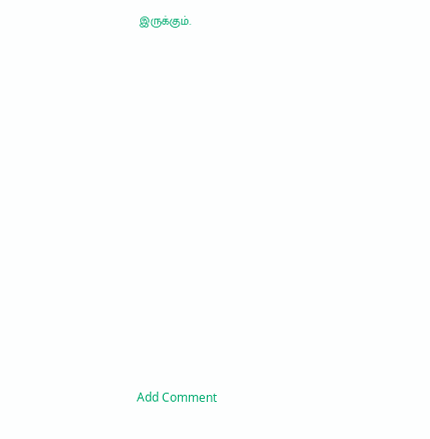இருக்கும்.
















Add Comment